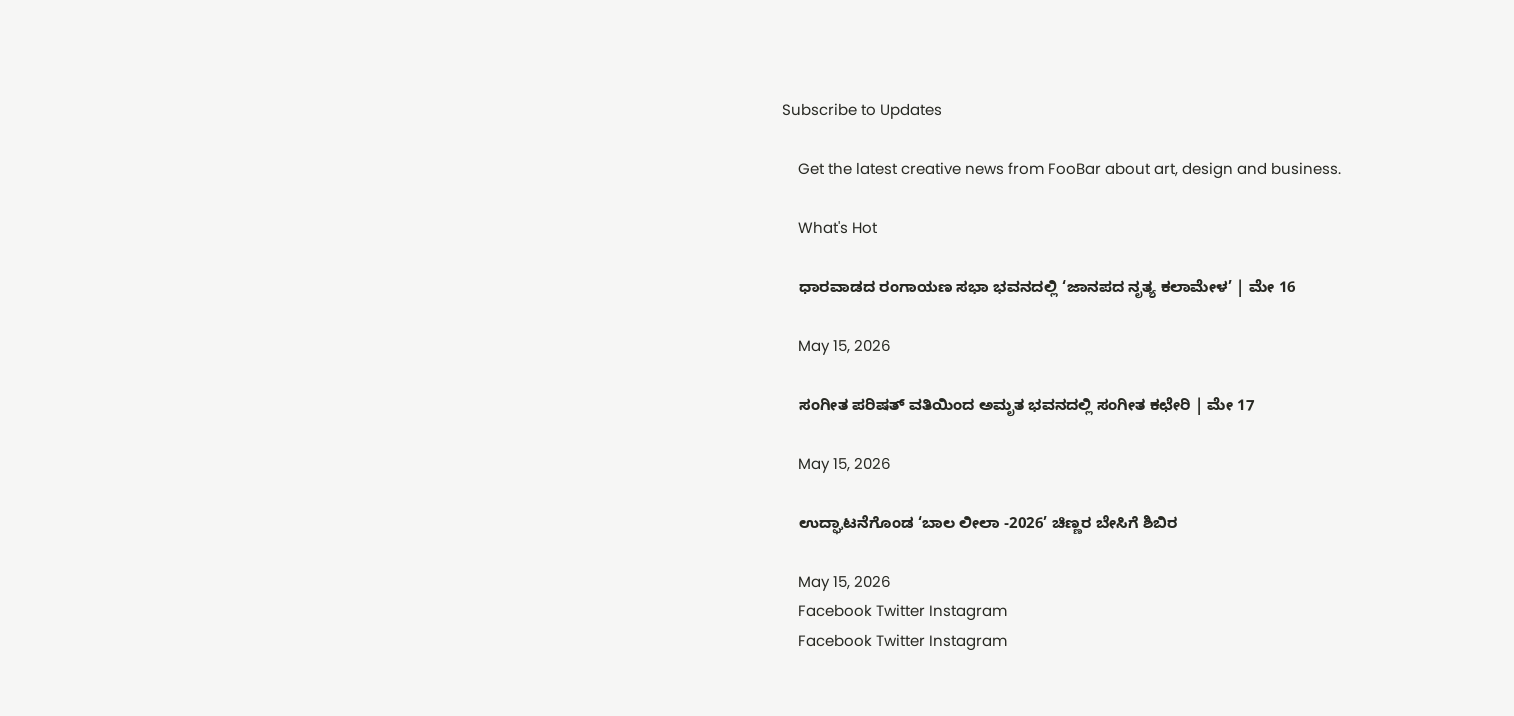Subscribe to Updates

    Get the latest creative news from FooBar about art, design and business.

    What's Hot

    ಧಾರವಾಡದ ರಂಗಾಯಣ ಸಭಾ ಭವನದಲ್ಲಿ ‘ಜಾನಪದ ನೃತ್ಯ ಕಲಾಮೇಳ’ | ಮೇ 16

    May 15, 2026

    ಸಂಗೀತ ಪರಿಷತ್ ವತಿಯಿಂದ ಅಮೃತ ಭವನದಲ್ಲಿ ಸಂಗೀತ ಕಛೇರಿ | ಮೇ 17

    May 15, 2026

    ಉದ್ಘಾಟನೆಗೊಂಡ ‘ಬಾಲ ಲೀಲಾ -2026’ ಚಿಣ್ಣರ ಬೇಸಿಗೆ ಶಿಬಿರ

    May 15, 2026
    Facebook Twitter Instagram
    Facebook Twitter Instagram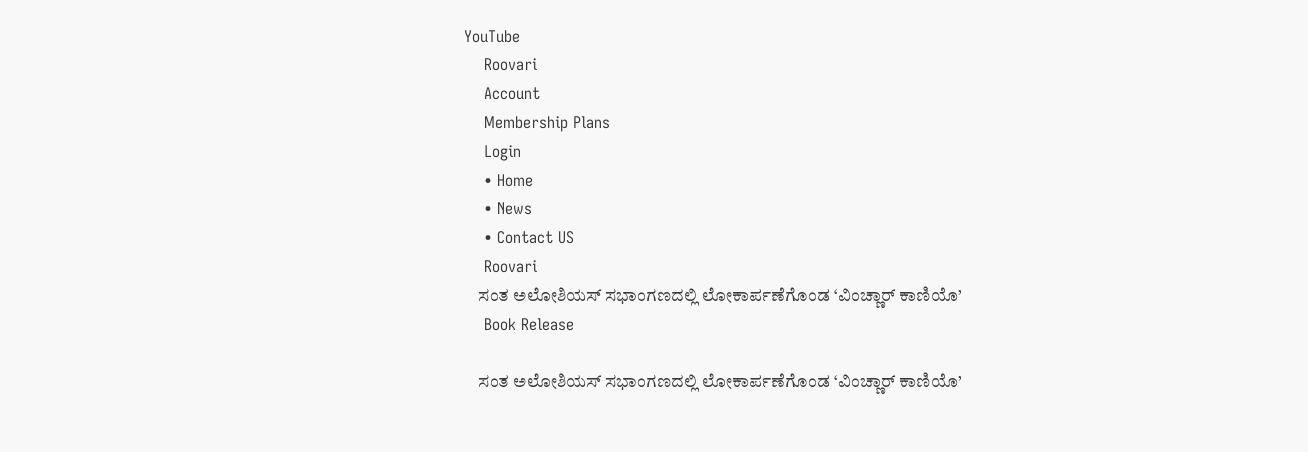YouTube
    Roovari
    Account
    Membership Plans
    Login
    • Home
    • News
    • Contact US
    Roovari
    ಸಂತ ಅಲೋಶಿಯಸ್ ಸಭಾಂಗಣದಲ್ಲಿ ಲೋಕಾರ್ಪಣೆಗೊಂಡ ‘ವಿಂಚ್ಣಾರ್ ಕಾಣಿಯೊ’
    Book Release

    ಸಂತ ಅಲೋಶಿಯಸ್ ಸಭಾಂಗಣದಲ್ಲಿ ಲೋಕಾರ್ಪಣೆಗೊಂಡ ‘ವಿಂಚ್ಣಾರ್ ಕಾಣಿಯೊ’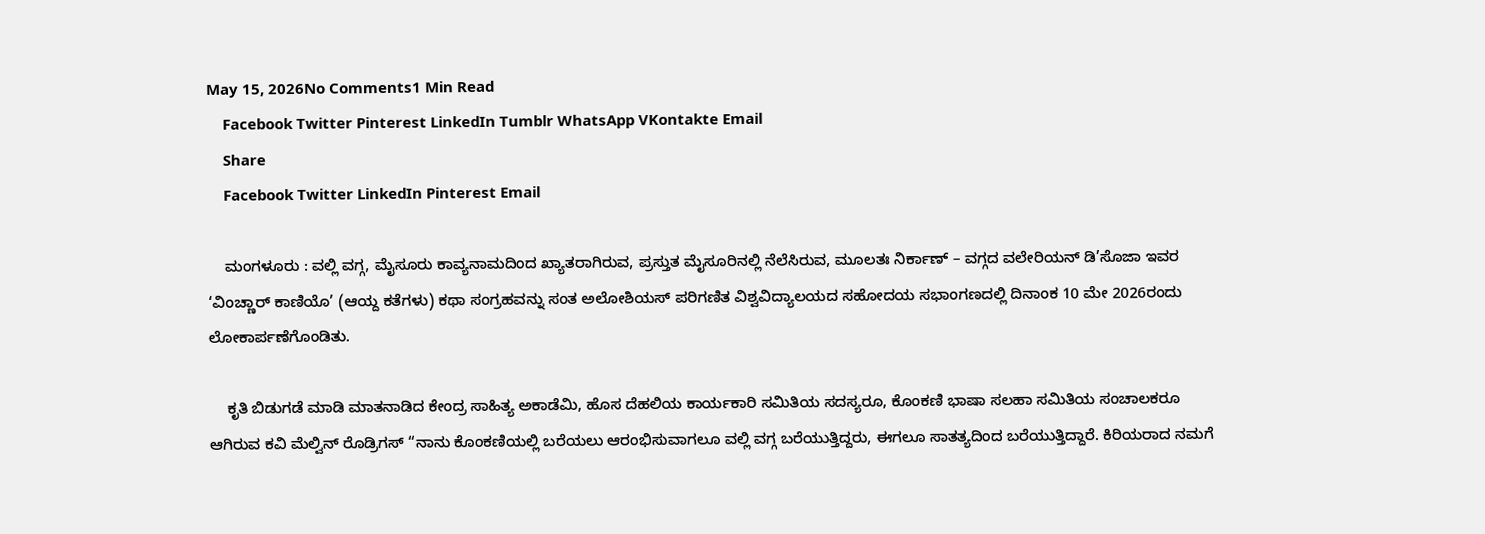May 15, 2026No Comments1 Min Read
    Facebook Twitter Pinterest LinkedIn Tumblr WhatsApp VKontakte Email
    Share
    Facebook Twitter LinkedIn Pinterest Email

    ಮಂಗಳೂರು : ವಲ್ಲಿ ವಗ್ಗ, ಮೈಸೂರು ಕಾವ್ಯನಾಮದಿಂದ ಖ್ಯಾತರಾಗಿರುವ, ಪ್ರಸ್ತುತ ಮೈಸೂರಿನಲ್ಲಿ ನೆಲೆಸಿರುವ, ಮೂಲತಃ ನಿರ್ಕಾಣ್ – ವಗ್ಗದ ವಲೇರಿಯನ್ ಡಿ’ಸೊಜಾ ಇವರ ‘ವಿಂಚ್ಣಾರ್ ಕಾಣಿಯೊ’ (ಆಯ್ದ ಕತೆಗಳು) ಕಥಾ ಸಂಗ್ರಹವನ್ನು ಸಂತ ಅಲೋಶಿಯಸ್ ಪರಿಗಣಿತ ವಿಶ್ವವಿದ್ಯಾಲಯದ ಸಹೋದಯ ಸಭಾಂಗಣದಲ್ಲಿ ದಿನಾಂಕ 10 ಮೇ 2026ರಂದು ಲೋಕಾರ್ಪಣೆಗೊಂಡಿತು.

    ಕೃತಿ ಬಿಡುಗಡೆ ಮಾಡಿ ಮಾತನಾಡಿದ ಕೇಂದ್ರ ಸಾಹಿತ್ಯ ಅಕಾಡೆಮಿ, ಹೊಸ ದೆಹಲಿಯ ಕಾರ್ಯಕಾರಿ ಸಮಿತಿಯ ಸದಸ್ಯರೂ, ಕೊಂಕಣಿ ಭಾಷಾ ಸಲಹಾ ಸಮಿತಿಯ ಸಂಚಾಲಕರೂ ಆಗಿರುವ ಕವಿ ಮೆಲ್ವಿನ್ ರೊಡ್ರಿಗಸ್ “ನಾನು ಕೊಂಕಣಿಯಲ್ಲಿ ಬರೆಯಲು ಆರಂಭಿಸುವಾಗಲೂ ವಲ್ಲಿ ವಗ್ಗ ಬರೆಯುತ್ತಿದ್ದರು, ಈಗಲೂ ಸಾತತ್ಯದಿಂದ ಬರೆಯುತ್ತಿದ್ದಾರೆ. ಕಿರಿಯರಾದ ನಮಗೆ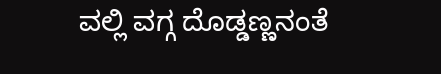ವಲ್ಲಿ ವಗ್ಗ ದೊಡ್ಡಣ್ಣನಂತೆ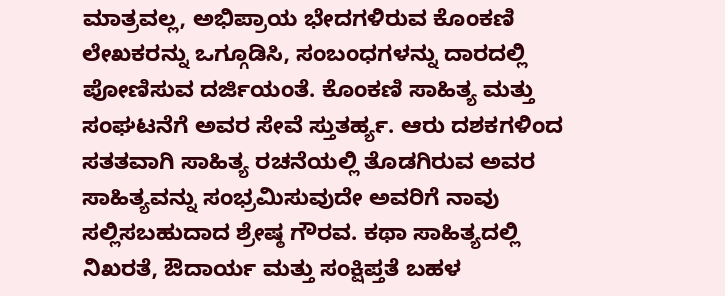ಮಾತ್ರವಲ್ಲ, ಅಭಿಪ್ರಾಯ ಭೇದಗಳಿರುವ ಕೊಂಕಣಿ ಲೇಖಕರನ್ನು ಒಗ್ಗೂಡಿಸಿ, ಸಂಬಂಧಗಳನ್ನು ದಾರದಲ್ಲಿ ಪೋಣಿಸುವ ದರ್ಜಿಯಂತೆ. ಕೊಂಕಣಿ ಸಾಹಿತ್ಯ ಮತ್ತು ಸಂಘಟನೆಗೆ ಅವರ ಸೇವೆ ಸ್ತುತರ್ಹ್ಯ. ಆರು ದಶಕಗಳಿಂದ ಸತತವಾಗಿ ಸಾಹಿತ್ಯ ರಚನೆಯಲ್ಲಿ ತೊಡಗಿರುವ ಅವರ ಸಾಹಿತ್ಯವನ್ನು ಸಂಭ್ರಮಿಸುವುದೇ ಅವರಿಗೆ ನಾವು ಸಲ್ಲಿಸಬಹುದಾದ ಶ್ರೇಷ್ಠ ಗೌರವ. ಕಥಾ ಸಾಹಿತ್ಯದಲ್ಲಿ ನಿಖರತೆ, ಔದಾರ್ಯ ಮತ್ತು ಸಂಕ್ಷಿಪ್ತತೆ ಬಹಳ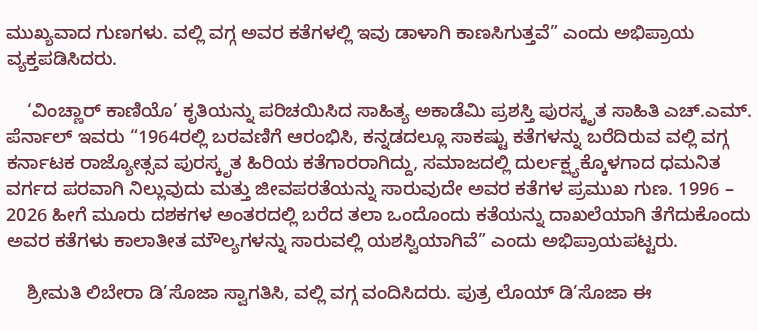ಮುಖ್ಯವಾದ ಗುಣಗಳು. ವಲ್ಲಿ ವಗ್ಗ ಅವರ ಕತೆಗಳಲ್ಲಿ ಇವು ಡಾಳಾಗಿ ಕಾಣಸಿಗುತ್ತವೆ” ಎಂದು ಅಭಿಪ್ರಾಯ ವ್ಯಕ್ತಪಡಿಸಿದರು.

    ‘ವಿಂಚ್ಣಾರ್ ಕಾಣಿಯೊ’ ಕೃತಿಯನ್ನು ಪರಿಚಯಿಸಿದ ಸಾಹಿತ್ಯ ಅಕಾಡೆಮಿ ಪ್ರಶಸ್ತಿ ಪುರಸ್ಕೃತ ಸಾಹಿತಿ ಎಚ್.ಎಮ್. ಪೆರ್ನಾಲ್ ಇವರು “1964ರಲ್ಲಿ ಬರವಣಿಗೆ ಆರಂಭಿಸಿ, ಕನ್ನಡದಲ್ಲೂ ಸಾಕಷ್ಟು ಕತೆಗಳನ್ನು ಬರೆದಿರುವ ವಲ್ಲಿ ವಗ್ಗ ಕರ್ನಾಟಕ ರಾಜ್ಯೋತ್ಸವ ಪುರಸ್ಕೃತ ಹಿರಿಯ ಕತೆಗಾರರಾಗಿದ್ದು, ಸಮಾಜದಲ್ಲಿ ದುರ್ಲಕ್ಷ್ಯಕ್ಕೊಳಗಾದ ಧಮನಿತ ವರ್ಗದ ಪರವಾಗಿ ನಿಲ್ಲುವುದು ಮತ್ತು ಜೀವಪರತೆಯನ್ನು ಸಾರುವುದೇ ಅವರ ಕತೆಗಳ ಪ್ರಮುಖ ಗುಣ. 1996 – 2026 ಹೀಗೆ ಮೂರು ದಶಕಗಳ ಅಂತರದಲ್ಲಿ ಬರೆದ ತಲಾ ಒಂದೊಂದು ಕತೆಯನ್ನು ದಾಖಲೆಯಾಗಿ ತೆಗೆದುಕೊಂದು ಅವರ ಕತೆಗಳು ಕಾಲಾತೀತ ಮೌಲ್ಯಗಳನ್ನು ಸಾರುವಲ್ಲಿ ಯಶಸ್ವಿಯಾಗಿವೆ” ಎಂದು ಅಭಿಪ್ರಾಯಪಟ್ಟರು.

    ಶ್ರೀಮತಿ ಲಿಬೇರಾ ಡಿ’ಸೊಜಾ ಸ್ವಾಗತಿಸಿ, ವಲ್ಲಿ ವಗ್ಗ ವಂದಿಸಿದರು. ಪುತ್ರ ಲೊಯ್ ಡಿ’ಸೊಜಾ ಈ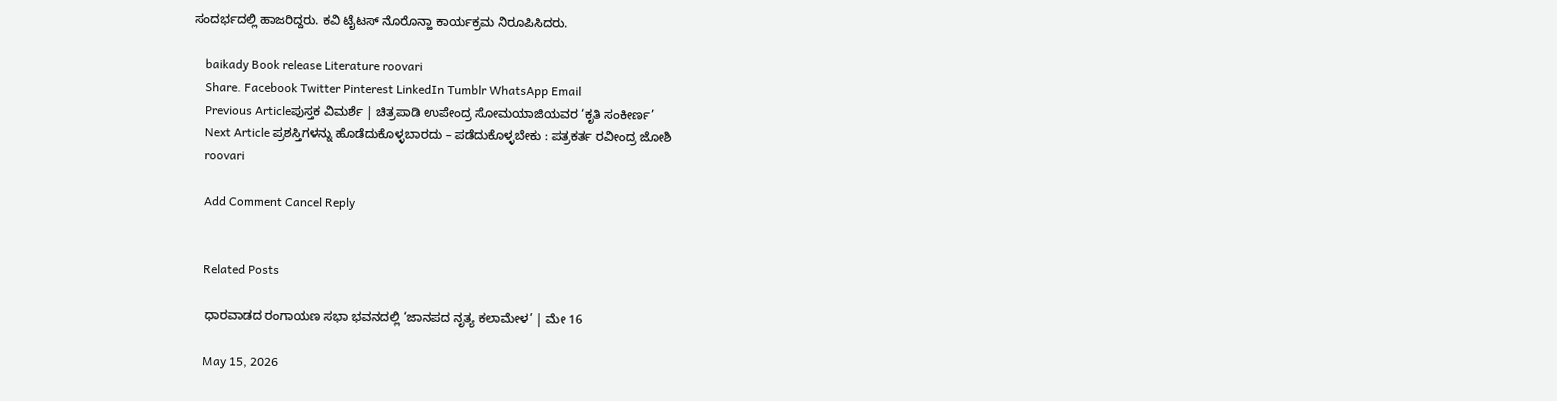ಸಂದರ್ಭದಲ್ಲಿ ಹಾಜರಿದ್ದರು. ಕವಿ ಟೈಟಸ್ ನೊರೊನ್ಹಾ ಕಾರ್ಯಕ್ರಮ ನಿರೂಪಿಸಿದರು.

    baikady Book release Literature roovari
    Share. Facebook Twitter Pinterest LinkedIn Tumblr WhatsApp Email
    Previous Articleಪುಸ್ತಕ ವಿಮರ್ಶೆ | ಚಿತ್ರಪಾಡಿ ಉಪೇಂದ್ರ ಸೋಮಯಾಜಿಯವರ ‘ಕೃತಿ ಸಂಕೀರ್ಣ’
    Next Article ಪ್ರಶಸ್ತಿಗಳನ್ನು ಹೊಡೆದುಕೊಳ್ಳಬಾರದು – ಪಡೆದುಕೊಳ್ಳಬೇಕು : ಪತ್ರಕರ್ತ ರವೀಂದ್ರ ಜೋಶಿ
    roovari

    Add Comment Cancel Reply


    Related Posts

    ಧಾರವಾಡದ ರಂಗಾಯಣ ಸಭಾ ಭವನದಲ್ಲಿ ‘ಜಾನಪದ ನೃತ್ಯ ಕಲಾಮೇಳ’ | ಮೇ 16

    May 15, 2026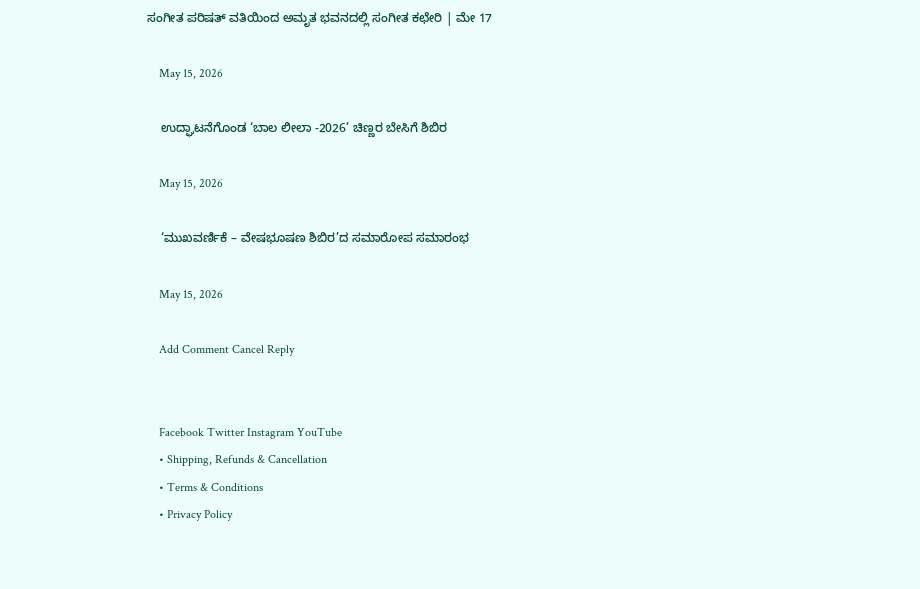ಸಂಗೀತ ಪರಿಷತ್ ವತಿಯಿಂದ ಅಮೃತ ಭವನದಲ್ಲಿ ಸಂಗೀತ ಕಛೇರಿ | ಮೇ 17

    May 15, 2026

    ಉದ್ಘಾಟನೆಗೊಂಡ ‘ಬಾಲ ಲೀಲಾ -2026’ ಚಿಣ್ಣರ ಬೇಸಿಗೆ ಶಿಬಿರ

    May 15, 2026

    ‘ಮುಖವರ್ಣಿಕೆ – ವೇಷಭೂಷಣ ಶಿಬಿರ’ದ ಸಮಾರೋಪ ಸಮಾರಂಭ

    May 15, 2026

    Add Comment Cancel Reply


    Facebook Twitter Instagram YouTube
    • Shipping, Refunds & Cancellation
    • Terms & Conditions
    • Privacy Policy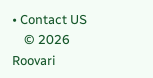• Contact US
    © 2026 Roovari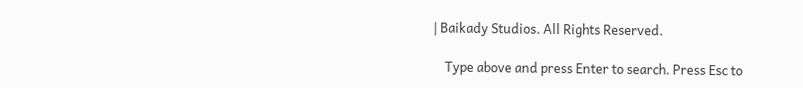| Baikady Studios. All Rights Reserved.

    Type above and press Enter to search. Press Esc to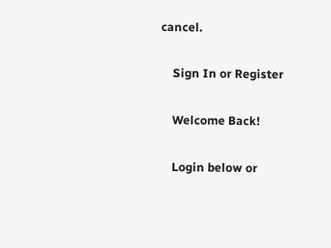cancel.

    Sign In or Register

    Welcome Back!

    Login below or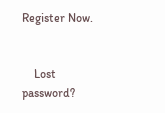Register Now.


    Lost password?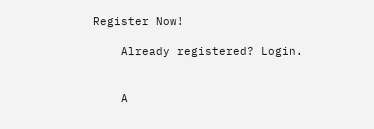Register Now!

    Already registered? Login.


    A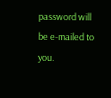password will be e-mailed to you.